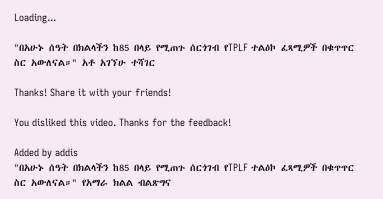Loading...

"በአሁኑ ሰዓት በክልላችን ከ85 በላይ የሚጠጉ ሰርጎገብ የTPLF ተልዕኮ ፈጻሚዎች በቁጥጥር ስር አውለናል።" አቶ አገኘሁ ተሻገር

Thanks! Share it with your friends!

You disliked this video. Thanks for the feedback!

Added by addis
"በአሁኑ ሰዓት በክልላችን ከ85 በላይ የሚጠጉ ሰርጎገብ የTPLF ተልዕኮ ፈጻሚዎች በቁጥጥር ስር አውለናል።" የአማራ ክልል ብልጽግና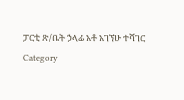ፓርቲ ጽ/ቤት ኃላፊ አቶ አገኘሁ ተሻገር
Category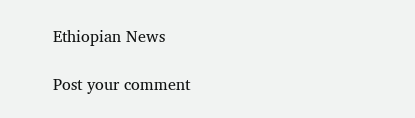Ethiopian News

Post your comment